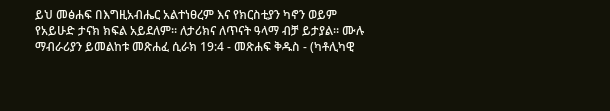ይህ መፅሐፍ በእግዚአብሔር አልተነፀረም እና የክርስቲያን ካኖን ወይም የአይሁድ ታናክ ክፍል አይደለም። ለታሪክና ለጥናት ዓላማ ብቻ ይታያል። ሙሉ ማብራሪያን ይመልከቱ መጽሐፈ ሲራክ 19:4 - መጽሐፍ ቅዱስ - (ካቶሊካዊ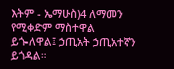እትም - ኤማሁስ)4 ለማመን የሚቀድም ማስተዋል ይጐለዋል፤ ኃጢአት ኃጢአተኛን ይጎዳል።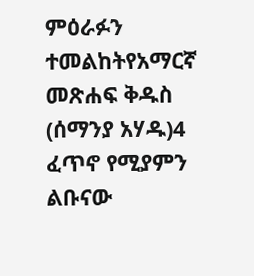ምዕራፉን ተመልከትየአማርኛ መጽሐፍ ቅዱስ (ሰማንያ አሃዱ)4 ፈጥኖ የሚያምን ልቡናው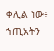ቀሊል ነው፥ ኀጢአትን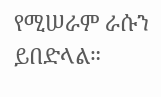የሚሠራም ራሱን ይበድላል።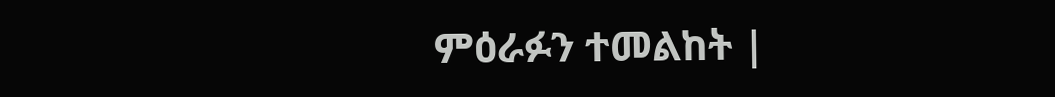ምዕራፉን ተመልከት |